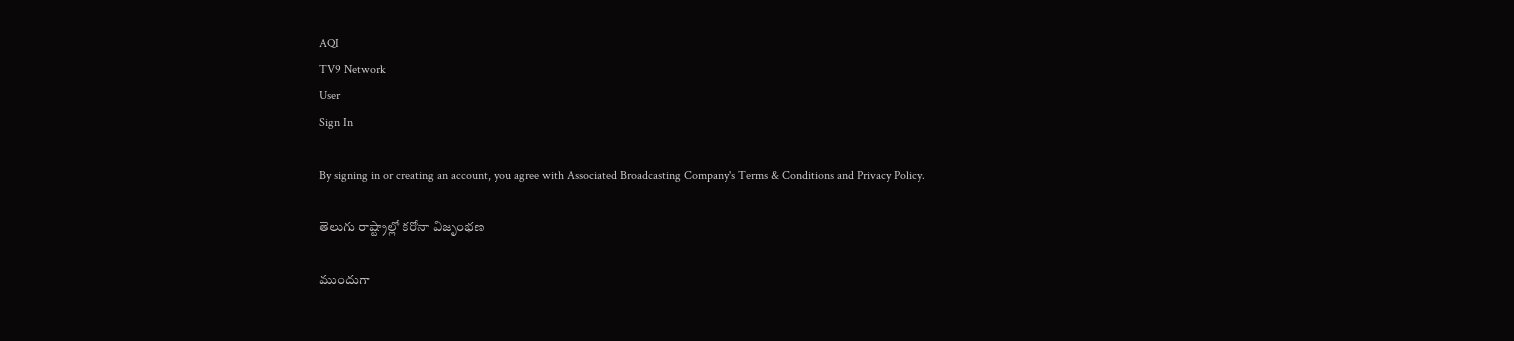AQI
TV9 Network
User
Sign In

By signing in or creating an account, you agree with Associated Broadcasting Company's Terms & Conditions and Privacy Policy.

తెలుగు రాష్ట్రాల్లో క‌రోనా విజృంభ‌ణ‌

ముందుగా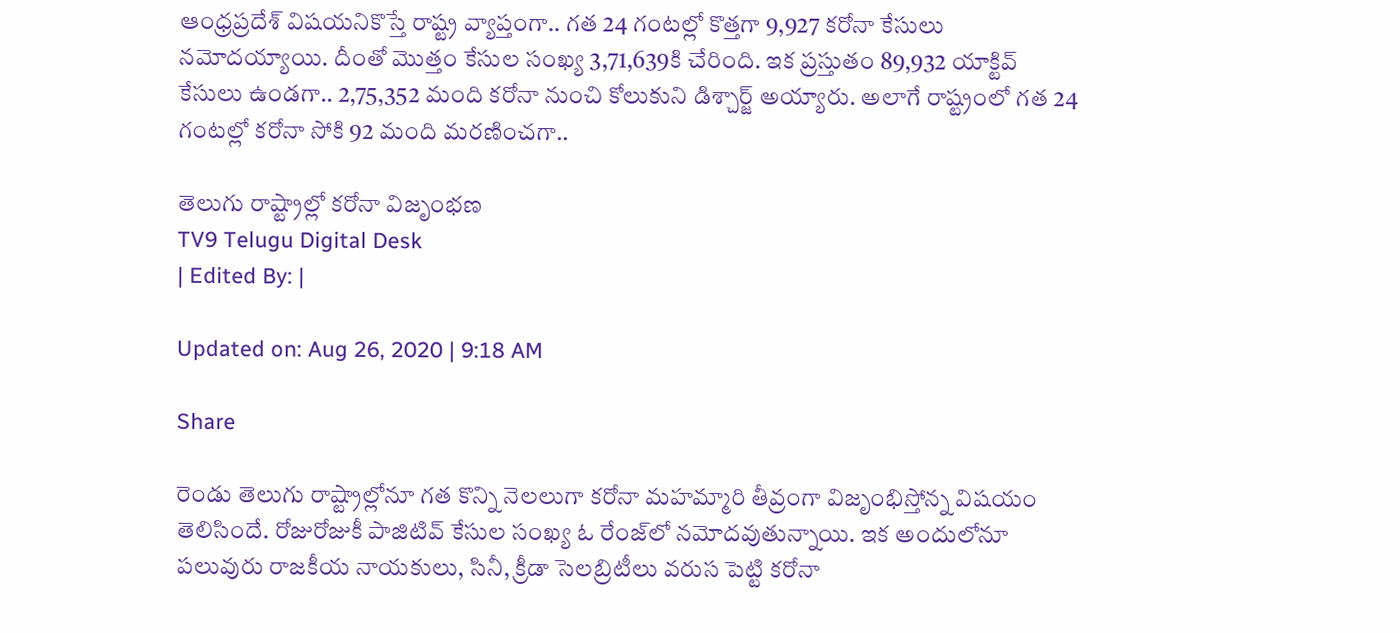ఆంధ్ర‌ప్ర‌దేశ్ విష‌య‌నికొస్తే రాష్ట్ర వ్యాప్తంగా.. గత 24 గంటల్లో కొత్తగా 9,927 కరోనా కేసులు నమోదయ్యాయి. దీంతో మొత్తం కేసుల సంఖ్య 3,71,639కి చేరింది. ఇక ప్రస్తుతం 89,932 యాక్టివ్ కేసులు ఉండగా.. 2,75,352 మంది కరోనా నుంచి కోలుకుని డిశ్చార్జ్ అయ్యారు. అలాగే రాష్ట్రంలో గత 24 గంటల్లో కరోనా సోకి 92 మంది మరణించగా..

తెలుగు రాష్ట్రాల్లో క‌రోనా విజృంభ‌ణ‌
TV9 Telugu Digital Desk
| Edited By: |

Updated on: Aug 26, 2020 | 9:18 AM

Share

రెండు తెలుగు రాష్ట్రాల్లోనూ గ‌త కొన్ని నెల‌లుగా కరోనా మ‌హ‌మ్మారి తీవ్రంగా విజృంభిస్తోన్న విష‌యం తెలిసిందే. రోజురోజుకీ పాజిటివ్ కేసుల సంఖ్య ఓ రేంజ్‌లో న‌మోదవుతున్నాయి. ఇక అందులోనూ ప‌లువురు రాజ‌కీయ నాయ‌కులు, సినీ, క్రీడా సెల‌బ్రిటీలు వ‌రుస పెట్టి క‌రోనా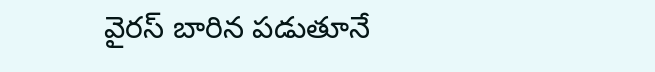వైర‌స్ బారిన పడుతూనే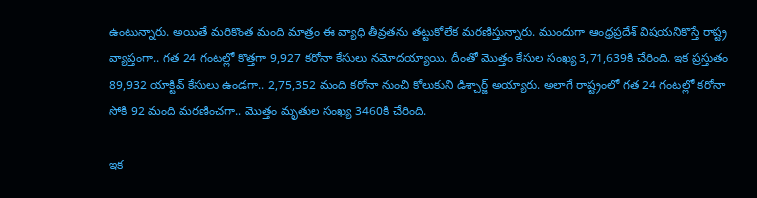ఉంటున్నారు. అయితే మ‌రికొంత మంది మాత్రం ఈ వ్యాధి తీవ్ర‌త‌ను త‌ట్టుకోలేక మ‌ర‌ణిస్తున్నారు. ముందుగా ఆంధ్ర‌ప్ర‌దేశ్ విష‌య‌నికొస్తే రాష్ట్ర వ్యాప్తంగా.. గత 24 గంటల్లో కొత్తగా 9,927 కరోనా కేసులు నమోదయ్యాయి. దీంతో మొత్తం కేసుల సంఖ్య 3,71,639కి చేరింది. ఇక ప్రస్తుతం 89,932 యాక్టివ్ కేసులు ఉండగా.. 2,75,352 మంది కరోనా నుంచి కోలుకుని డిశ్చార్జ్ అయ్యారు. అలాగే రాష్ట్రంలో గత 24 గంటల్లో కరోనా సోకి 92 మంది మరణించగా.. మొత్తం మృతుల సంఖ్య 3460కి చేరింది.

ఇక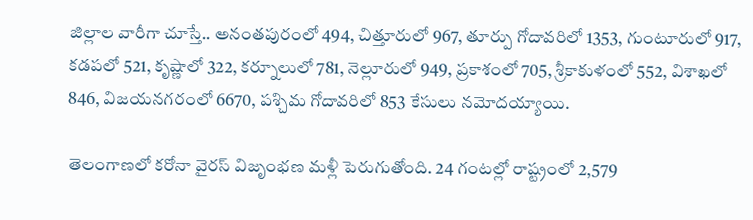జిల్లాల వారీగా చూస్తే.. అనంతపురంలో 494, చిత్తూరులో 967, తూర్పు గోదావరిలో 1353, గుంటూరులో 917, కడపలో 521, కృష్ణాలో 322, కర్నూలులో 781, నెల్లూరులో 949, ప్రకాశంలో 705, శ్రీకాకుళంలో 552, విశాఖలో 846, విజయనగరంలో 6670, పశ్చిమ గోదావరిలో 853 కేసులు నమోదయ్యాయి.

తెలంగాణలో కరోనా వైరస్ విజృంభణ మళ్లీ పెరుగుతోంది. 24 గంటల్లో రాష్ట్రంలో 2,579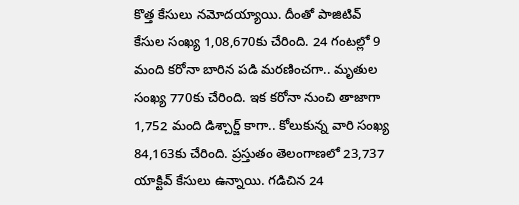కొత్త కేసులు నమోదయ్యాయి. దీంతో పాజిటివ్ కేసుల సంఖ్య 1,08,670కు చేరింది. 24 గంటల్లో 9 మంది కరోనా బారిన పడి మరణించగా.. మృతుల సంఖ్య 770కు చేరింది. ఇక కరోనా నుంచి తాజాగా 1,752 మంది డిశ్చార్జ్‌ కాగా.. కోలుకున్న వారి సంఖ్య 84,163కు చేరింది. ప్రస్తుతం తెలంగాణలో 23,737 యాక్టివ్ కేసులు ఉన్నాయి. గడిచిన 24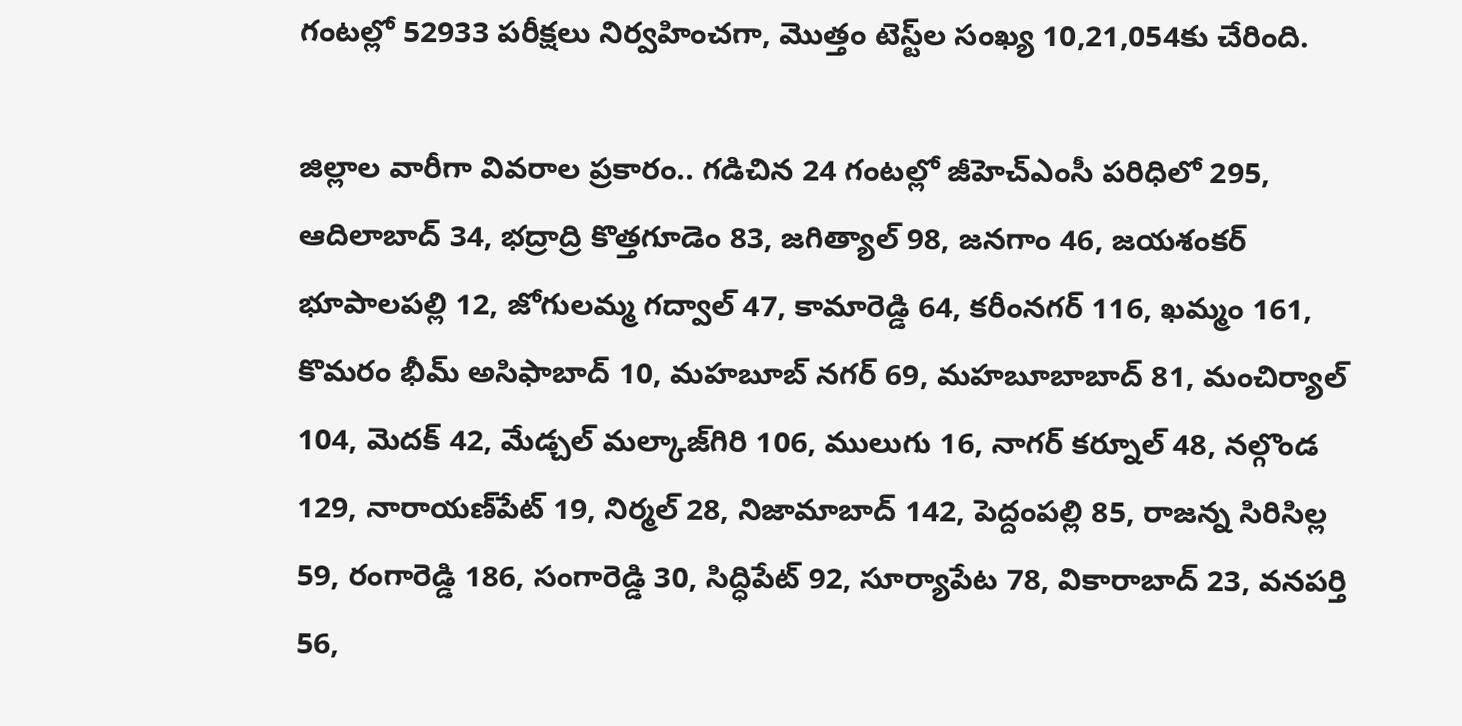గంటల్లో 52933 పరీక్షలు నిర్వహించగా, మొత్తం టెస్ట్‌ల సంఖ్య 10,21,054కు చేరింది.

జిల్లాల వారీగా వివరాల ప్రకారం.. గడిచిన 24 గంటల్లో జీహెచ్‌ఎంసీ పరిధిలో 295, ఆదిలాబాద్ 34, భద్రాద్రి కొత్తగూడెం 83, జగిత్యాల్‌ 98, జనగాం 46, జయశంకర్ భూపాలపల్లి 12, జోగులమ్మ గద్వాల్‌ 47, కామారెడ్డి 64, కరీంనగర్‌ 116, ఖమ్మం 161, కొమరం భీమ్‌ అసిఫాబాద్‌ 10, మహబూబ్‌ నగర్‌ 69, మహబూబాబాద్‌ 81, మంచిర్యాల్‌ 104, మెదక్‌ 42, మేడ్చల్ మల్కాజ్‌గిరి 106, ములుగు 16, నాగర్‌ కర్నూల్‌ 48, నల్గొండ 129, నారాయణ్‌పేట్‌ 19, నిర్మల్‌ 28, నిజామాబాద్‌ 142, పెద్దంపల్లి 85, రాజన్న సిరిసిల్ల 59, రంగారెడ్డి 186, సంగారెడ్డి 30, సిద్ధిపేట్‌ 92, సూర్యాపేట 78, వికారాబాద్‌ 23, వనపర్తి 56,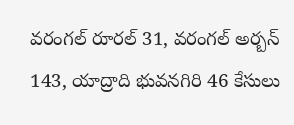వరంగల్‌ రూరల్‌ 31, వరంగల్‌ అర్బన్‌ 143, యాద్రాది భువనగిరి 46 కేసులు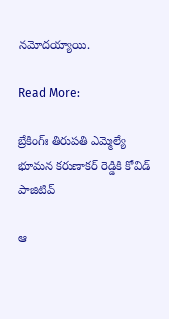నమోదయ్యాయి.

Read More:

బ్రేకింగ్ః తిరుప‌తి ఎమ్మెల్యే భూమ‌న క‌రుణాక‌ర్ రెడ్డికి కోవిడ్ పాజిటివ్

ఆ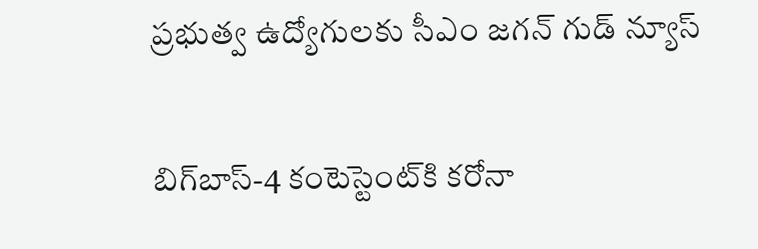ప్ర‌భుత్వ‌ ఉద్యోగులకు సీఎం జ‌గ‌న్‌ గుడ్ న్యూస్‌

బిగ్‌బాస్-4 కంటెస్టెంట్‌కి కరోనా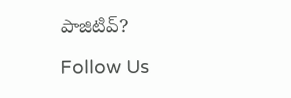పాజిటివ్?

Follow Us